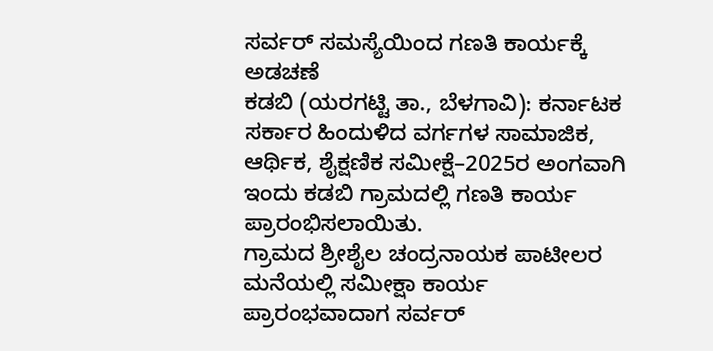ಸರ್ವರ್ ಸಮಸ್ಯೆಯಿಂದ ಗಣತಿ ಕಾರ್ಯಕ್ಕೆ ಅಡಚಣೆ
ಕಡಬಿ (ಯರಗಟ್ಟಿ ತಾ., ಬೆಳಗಾವಿ): ಕರ್ನಾಟಕ ಸರ್ಕಾರ ಹಿಂದುಳಿದ ವರ್ಗಗಳ ಸಾಮಾಜಿಕ, ಆರ್ಥಿಕ, ಶೈಕ್ಷಣಿಕ ಸಮೀಕ್ಷೆ–2025ರ ಅಂಗವಾಗಿ ಇಂದು ಕಡಬಿ ಗ್ರಾಮದಲ್ಲಿ ಗಣತಿ ಕಾರ್ಯ ಪ್ರಾರಂಭಿಸಲಾಯಿತು.
ಗ್ರಾಮದ ಶ್ರೀಶೈಲ ಚಂದ್ರನಾಯಕ ಪಾಟೀಲರ ಮನೆಯಲ್ಲಿ ಸಮೀಕ್ಷಾ ಕಾರ್ಯ ಪ್ರಾರಂಭವಾದಾಗ ಸರ್ವರ್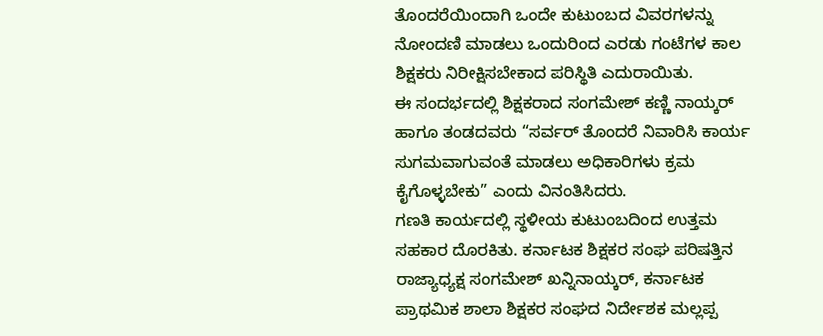ತೊಂದರೆಯಿಂದಾಗಿ ಒಂದೇ ಕುಟುಂಬದ ವಿವರಗಳನ್ನು ನೋಂದಣಿ ಮಾಡಲು ಒಂದುರಿಂದ ಎರಡು ಗಂಟೆಗಳ ಕಾಲ ಶಿಕ್ಷಕರು ನಿರೀಕ್ಷಿಸಬೇಕಾದ ಪರಿಸ್ಥಿತಿ ಎದುರಾಯಿತು.
ಈ ಸಂದರ್ಭದಲ್ಲಿ ಶಿಕ್ಷಕರಾದ ಸಂಗಮೇಶ್ ಕಣ್ಣಿ ನಾಯ್ಕರ್ ಹಾಗೂ ತಂಡದವರು “ಸರ್ವರ್ ತೊಂದರೆ ನಿವಾರಿಸಿ ಕಾರ್ಯ ಸುಗಮವಾಗುವಂತೆ ಮಾಡಲು ಅಧಿಕಾರಿಗಳು ಕ್ರಮ ಕೈಗೊಳ್ಳಬೇಕು” ಎಂದು ವಿನಂತಿಸಿದರು.
ಗಣತಿ ಕಾರ್ಯದಲ್ಲಿ ಸ್ಥಳೀಯ ಕುಟುಂಬದಿಂದ ಉತ್ತಮ ಸಹಕಾರ ದೊರಕಿತು. ಕರ್ನಾಟಕ ಶಿಕ್ಷಕರ ಸಂಘ ಪರಿಷತ್ತಿನ ರಾಜ್ಯಾಧ್ಯಕ್ಷ ಸಂಗಮೇಶ್ ಖನ್ನಿನಾಯ್ಕರ್, ಕರ್ನಾಟಕ ಪ್ರಾಥಮಿಕ ಶಾಲಾ ಶಿಕ್ಷಕರ ಸಂಘದ ನಿರ್ದೇಶಕ ಮಲ್ಲಪ್ಪ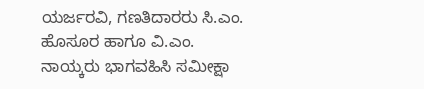ಯರ್ಜರವಿ, ಗಣತಿದಾರರು ಸಿ.ಎಂ. ಹೊಸೂರ ಹಾಗೂ ವಿ.ಎಂ. ನಾಯ್ಕರು ಭಾಗವಹಿಸಿ ಸಮೀಕ್ಷಾ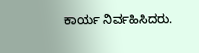ಕಾರ್ಯ ನಿರ್ವಹಿಸಿದರು.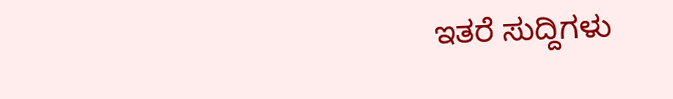ಇತರೆ ಸುದ್ದಿಗಳು